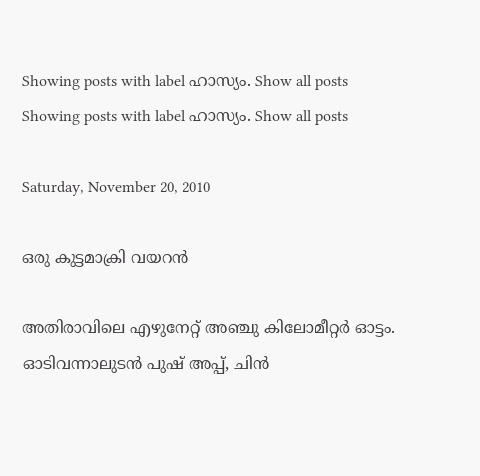Showing posts with label ഹാസ്യം. Show all posts
Showing posts with label ഹാസ്യം. Show all posts

Saturday, November 20, 2010

ഒരു കുട്ടമാക്രി വയറന്‍

അതിരാവിലെ എഴുനേറ്റ് അഞ്ചു കിലോമീറ്റര്‍ ഓട്ടം. ഓടിവന്നാലുടന്‍ പുഷ് അപ്പ്‌, ചിന്‍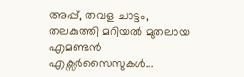അപ്പ്‌, തവള ചാട്ടം, തലകുത്തി മറിയല്‍ മുതലായ എമണ്ടന്‍ എക്സര്‍സൈസുകള്‍...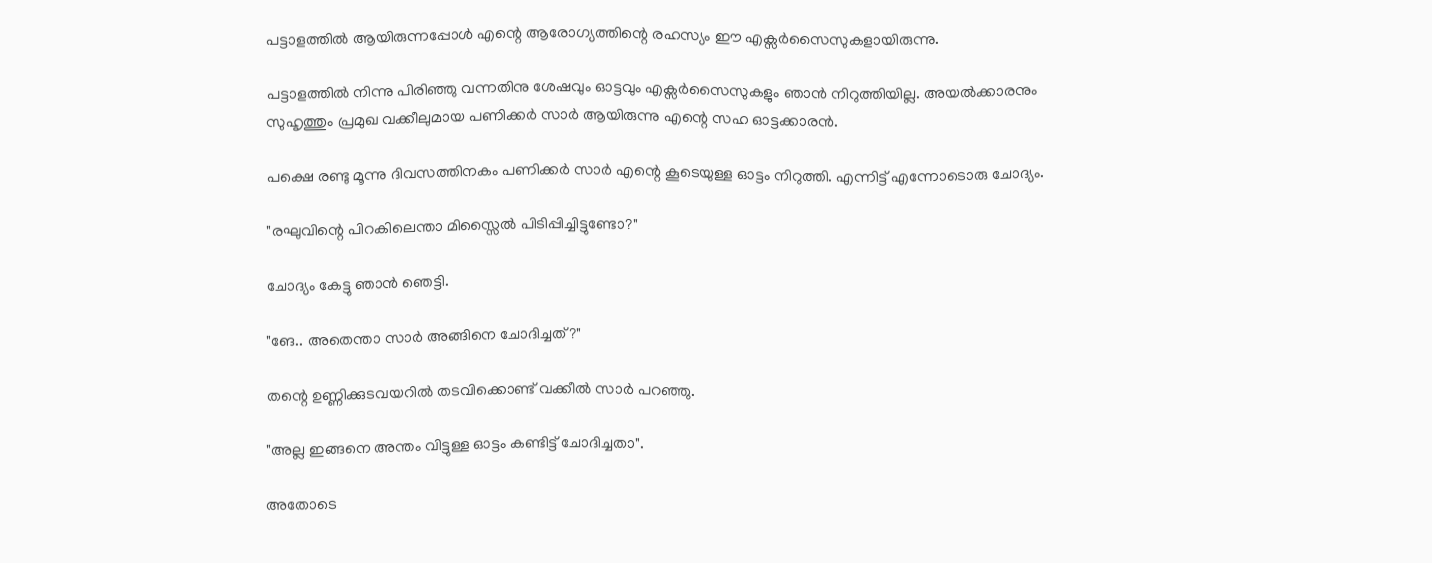പട്ടാളത്തില്‍ ആയിരുന്നപ്പോള്‍ എന്റെ ആരോഗ്യത്തിന്റെ രഹസ്യം ഈ എക്സര്‍സൈസുകളായിരുന്നു.

പട്ടാളത്തില്‍ നിന്നു പിരിഞ്ഞു വന്നതിനു ശേഷവും ഓട്ടവും എക്സര്‍സൈസുകളും ഞാന്‍ നിറുത്തിയില്ല. അയല്‍ക്കാരനും സുഹൃത്തും പ്രമുഖ വക്കീലുമായ പണിക്കര്‍ സാര്‍ ആയിരുന്നു എന്റെ സഹ ഓട്ടക്കാരന്‍.

പക്ഷെ രണ്ടു മൂന്നു ദിവസത്തിനകം പണിക്കര്‍ സാര്‍ എന്റെ കൂടെയുള്ള ഓട്ടം നിറുത്തി. എന്നിട്ട് എന്നോടൊരു ചോദ്യം.

"രഘുവിന്റെ പിറകിലെന്താ മിസ്സൈല്‍ പിടിപ്പിച്ചിട്ടുണ്ടോ?"

ചോദ്യം കേട്ടു ഞാന്‍ ഞെട്ടി.

"ങേ.. അതെന്താ സാര്‍ അങ്ങിനെ ചോദിച്ചത്?"

തന്റെ ഉണ്ണിക്കുടവയറില്‍ തടവിക്കൊണ്ട് വക്കീല്‍ സാര്‍ പറഞ്ഞു.

"അല്ല ഇങ്ങനെ അന്തം വിട്ടുള്ള ഓട്ടം കണ്ടിട്ട് ചോദിച്ചതാ".

അതോടെ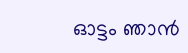ഓട്ടം ഞാന്‍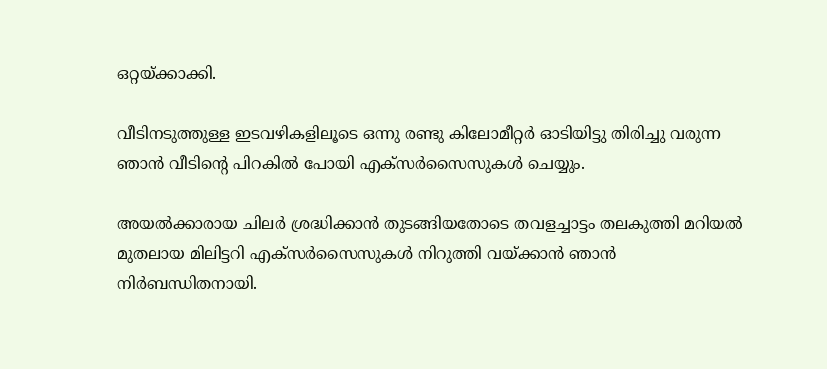ഒറ്റയ്ക്കാക്കി.

വീടിനടുത്തുള്ള ഇടവഴികളിലൂടെ ഒന്നു രണ്ടു കിലോമീറ്റര്‍ ഓടിയിട്ടു തിരിച്ചു വരുന്ന ഞാന്‍ വീടിന്റെ പിറകില്‍ പോയി എക്സര്‍സൈസുകള്‍ ചെയ്യും.

അയല്‍ക്കാരായ ചിലര്‍ ശ്രദ്ധിക്കാന്‍ തുടങ്ങിയതോടെ തവളച്ചാട്ടം തലകുത്തി മറിയല്‍ മുതലായ മിലിട്ടറി എക്സര്‍സൈസുകള്‍ നിറുത്തി വയ്ക്കാന്‍ ഞാന്‍ നിര്‍ബന്ധിതനായി.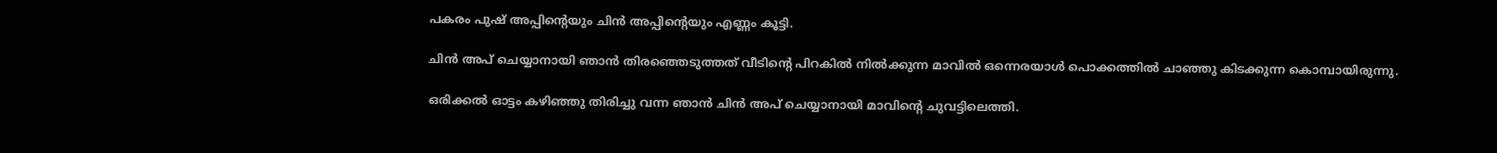പകരം പുഷ് അപ്പിന്റെയും ചിന്‍ അപ്പിന്റെയും എണ്ണം കൂട്ടി.

ചിന്‍ അപ് ചെയ്യാനായി ഞാന്‍ തിരഞ്ഞെടുത്തത് വീടിന്റെ പിറകില്‍ നില്‍ക്കുന്ന മാവില്‍ ഒന്നെരയാള്‍ പൊക്കത്തില്‍ ചാഞ്ഞു കിടക്കുന്ന കൊമ്പായിരുന്നു.

ഒരിക്കല്‍ ഓട്ടം കഴിഞ്ഞു തിരിച്ചു വന്ന ഞാന്‍ ചിന്‍ അപ് ചെയ്യാനായി മാവിന്റെ ചുവട്ടിലെത്തി.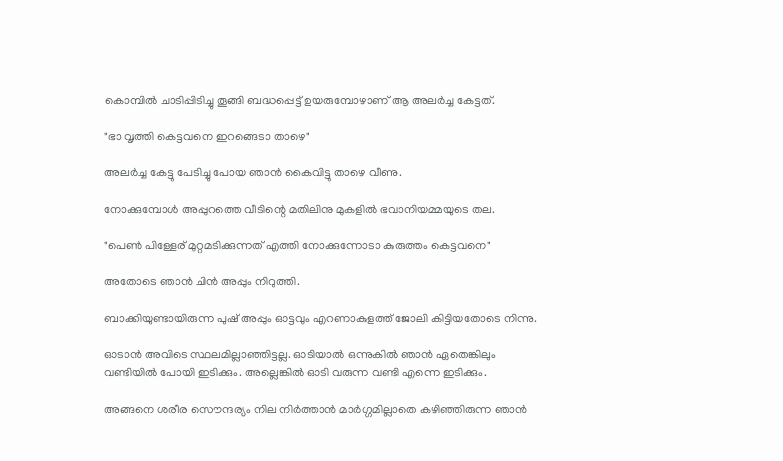കൊമ്പില്‍ ചാടിപ്പിടിച്ചു തൂങ്ങി ബദ്ധപ്പെട്ട് ഉയരുമ്പോഴാണ് ആ അലര്‍ച്ച കേട്ടത്.

"ഭാ വൃത്തി കെട്ടവനെ ഇറങ്ങെടാ താഴെ"

അലര്‍ച്ച കേട്ടു പേടിച്ചു പോയ ഞാന്‍ കൈവിട്ടു താഴെ വീണു.

നോക്കുമ്പോള്‍ അപ്പുറത്തെ വീടിന്റെ മതിലിനു മുകളില്‍ ഭവാനിയമ്മയുടെ തല.

"പെണ്‍ പിള്ളേര് മുറ്റമടിക്കുന്നത് എത്തി നോക്കുന്നോടാ കുരുത്തം കെട്ടവനെ"

അതോടെ ഞാന്‍ ചിന്‍ അപ്പും നിറുത്തി.

ബാക്കിയുണ്ടായിരുന്ന പുഷ് അപ്പും ഓട്ടവും എറണാകുളത്ത് ജോലി കിട്ടിയതോടെ നിന്നു.

ഓടാന്‍ അവിടെ സ്ഥലമില്ലാഞ്ഞിട്ടല്ല. ഓടിയാല്‍ ഒന്നുകില്‍ ഞാന്‍ ഏതെങ്കിലും വണ്ടിയില്‍ പോയി ഇടിക്കും. അല്ലെങ്കില്‍ ഓടി വരുന്ന വണ്ടി എന്നെ ഇടിക്കും.

അങ്ങനെ ശരീര സൌന്ദര്യം നില നിര്‍ത്താന്‍ മാര്‍ഗ്ഗമില്ലാതെ കഴിഞ്ഞിരുന്ന ഞാന്‍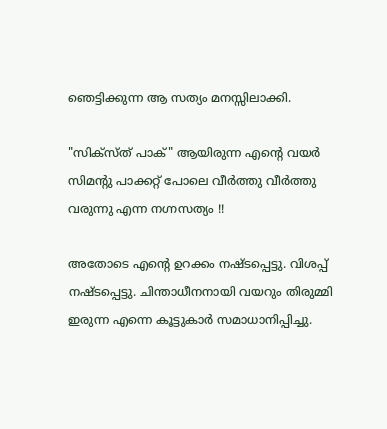ഞെട്ടിക്കുന്ന ആ സത്യം മനസ്സിലാക്കി.

"സിക്സ്ത് പാക്" ആയിരുന്ന എന്റെ വയര്‍ സിമന്റു പാക്കറ്റ് പോലെ വീര്‍ത്തു വീര്‍ത്തു വരുന്നു എന്ന നഗ്നസത്യം !!

അതോടെ എന്റെ ഉറക്കം നഷ്ടപ്പെട്ടു. വിശപ്പ്‌ നഷ്ടപ്പെട്ടു. ചിന്താധീനനായി വയറും തിരുമ്മി ഇരുന്ന എന്നെ കൂട്ടുകാര്‍ സമാധാനിപ്പിച്ചു.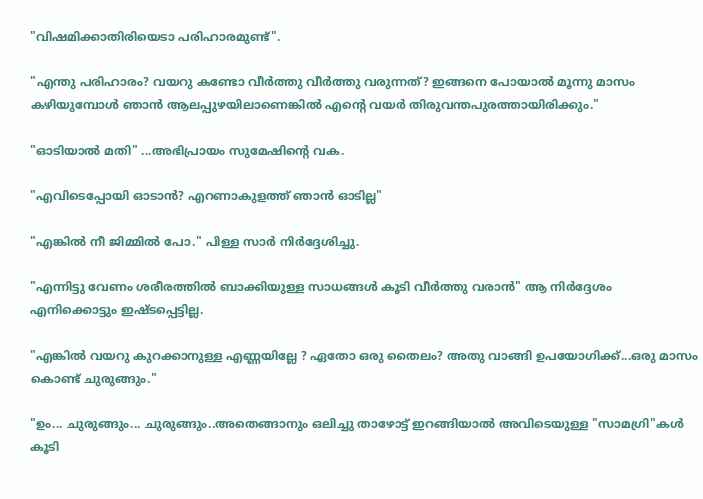"വിഷമിക്കാതിരിയെടാ പരിഹാരമുണ്ട്".

"എന്തു പരിഹാരം? വയറു കണ്ടോ വീര്‍ത്തു വീര്‍ത്തു വരുന്നത്? ഇങ്ങനെ പോയാല്‍ മൂന്നു മാസം കഴിയുമ്പോള്‍ ഞാന്‍ ആലപ്പുഴയിലാണെങ്കില്‍ എന്റെ വയര്‍ തിരുവന്തപുരത്തായിരിക്കും."

"ഓടിയാല്‍ മതി" ...അഭിപ്രായം സുമേഷിന്റെ വക.

"എവിടെപ്പോയി ഓടാന്‍? എറണാകുളത്ത് ഞാന്‍ ഓടില്ല"

"എങ്കില്‍ നീ ജിമ്മില്‍ പോ." പിള്ള സാര്‍ നിര്‍ദ്ദേശിച്ചു.

"എന്നിട്ടു വേണം ശരീരത്തില്‍ ബാക്കിയുള്ള സാധങ്ങള്‍ കൂടി വീര്‍ത്തു വരാന്‍" ആ നിര്‍ദ്ദേശം എനിക്കൊട്ടും ഇഷ്ടപ്പെട്ടില്ല.

"എങ്കില്‍ വയറു കുറക്കാനുള്ള എണ്ണയില്ലേ ? ഏതോ ഒരു തൈലം? അതു വാങ്ങി ഉപയോഗിക്ക്...ഒരു മാസം കൊണ്ട് ചുരുങ്ങും."

"ഉം... ചുരുങ്ങും... ചുരുങ്ങും..അതെങ്ങാനും ഒലിച്ചു താഴോട്ട് ഇറങ്ങിയാല്‍ അവിടെയുള്ള "സാമഗ്രി"കള്‍ കൂടി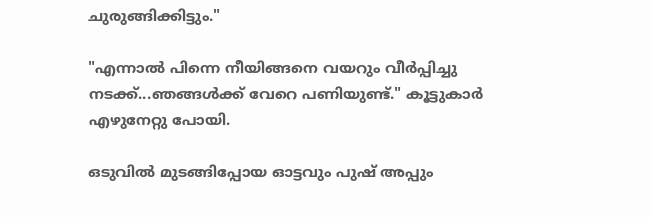ചുരുങ്ങിക്കിട്ടും."

"എന്നാല്‍ പിന്നെ നീയിങ്ങനെ വയറും വീര്‍പ്പിച്ചു നടക്ക്...ഞങ്ങള്‍ക്ക് വേറെ പണിയുണ്ട്." കൂട്ടുകാര്‍ എഴുനേറ്റു പോയി.

ഒടുവില്‍ മുടങ്ങിപ്പോയ ഓട്ടവും പുഷ് അപ്പും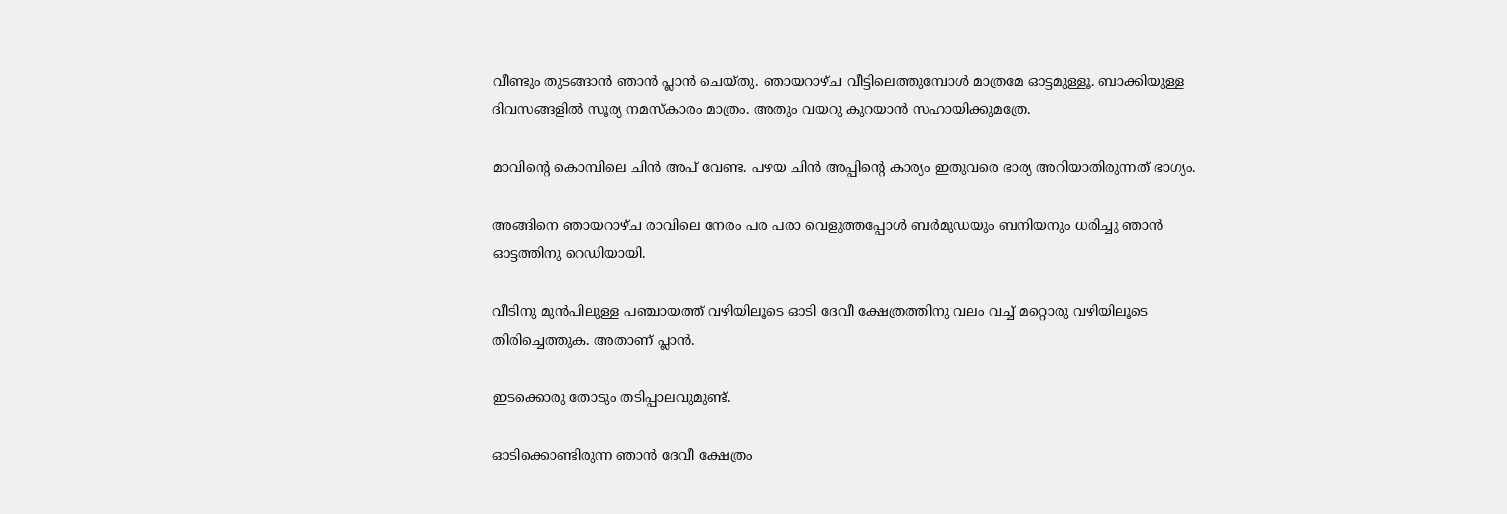വീണ്ടും തുടങ്ങാന്‍ ഞാന്‍ പ്ലാന്‍ ചെയ്തു. ഞായറാഴ്ച വീട്ടിലെത്തുമ്പോള്‍ മാത്രമേ ഓട്ടമുള്ളൂ. ബാക്കിയുള്ള ദിവസങ്ങളില്‍ സൂര്യ നമസ്കാരം മാത്രം. അതും വയറു കുറയാന്‍ സഹായിക്കുമത്രേ.

മാവിന്റെ കൊമ്പിലെ ചിന്‍ അപ് വേണ്ട. പഴയ ചിന്‍ അപ്പിന്റെ കാര്യം ഇതുവരെ ഭാര്യ അറിയാതിരുന്നത്‌ ഭാഗ്യം.

അങ്ങിനെ ഞായറാഴ്ച രാവിലെ നേരം പര പരാ വെളുത്തപ്പോള്‍ ബര്‍മുഡയും ബനിയനും ധരിച്ചു ഞാന്‍ ഓട്ടത്തിനു റെഡിയായി.

വീടിനു മുന്‍പിലുള്ള പഞ്ചായത്ത് വഴിയിലൂടെ ഓടി ദേവീ ക്ഷേത്രത്തിനു വലം വച്ച് മറ്റൊരു വഴിയിലൂടെ തിരിച്ചെത്തുക. അതാണ്‌ പ്ലാന്‍.

ഇടക്കൊരു തോടും തടിപ്പാലവുമുണ്ട്.

ഓടിക്കൊണ്ടിരുന്ന ഞാന്‍ ദേവീ ക്ഷേത്രം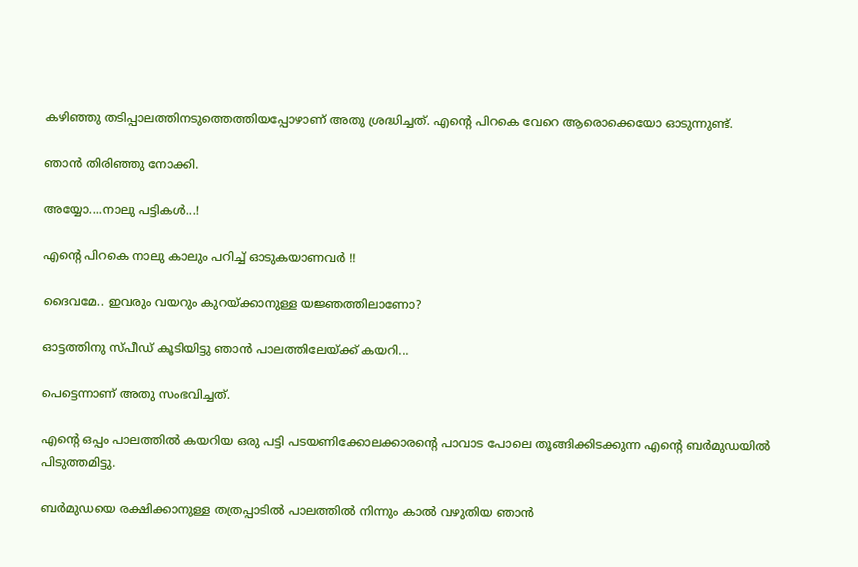കഴിഞ്ഞു തടിപ്പാലത്തിനടുത്തെത്തിയപ്പോഴാണ് അതു ശ്രദ്ധിച്ചത്. എന്റെ പിറകെ വേറെ ആരൊക്കെയോ ഓടുന്നുണ്ട്.

ഞാന്‍ തിരിഞ്ഞു നോക്കി.

അയ്യോ....നാലു പട്ടികള്‍...!

എന്റെ പിറകെ നാലു കാലും പറിച്ച് ഓടുകയാണവര്‍ !!

ദൈവമേ.. ഇവരും വയറും കുറയ്ക്കാനുള്ള യജ്ഞത്തിലാണോ?

ഓട്ടത്തിനു സ്പീഡ് കൂടിയിട്ടു ഞാന്‍ പാലത്തിലേയ്ക്ക് കയറി...

പെട്ടെന്നാണ് അതു സംഭവിച്ചത്.

എന്റെ ഒപ്പം പാലത്തില്‍ കയറിയ ഒരു പട്ടി പടയണിക്കോലക്കാരന്റെ പാവാട പോലെ തൂങ്ങിക്കിടക്കുന്ന എന്റെ ബര്‍മുഡയില്‍ പിടുത്തമിട്ടു.

ബര്‍മുഡയെ രക്ഷിക്കാനുള്ള തത്രപ്പാടില്‍ പാലത്തില്‍ നിന്നും കാല്‍ വഴുതിയ ഞാന്‍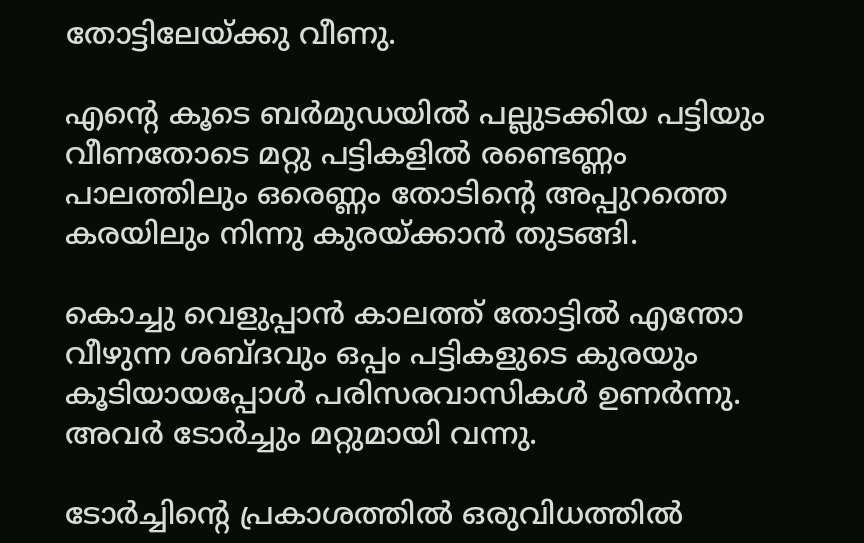തോട്ടിലേയ്ക്കു വീണു.

എന്റെ കൂടെ ബര്‍മുഡയില്‍ പല്ലുടക്കിയ പട്ടിയും വീണതോടെ മറ്റു പട്ടികളില്‍ രണ്ടെണ്ണം പാലത്തിലും ഒരെണ്ണം തോടിന്റെ അപ്പുറത്തെ കരയിലും നിന്നു കുരയ്ക്കാന്‍ തുടങ്ങി.

കൊച്ചു വെളുപ്പാന്‍ കാലത്ത് തോട്ടില്‍ എന്തോ വീഴുന്ന ശബ്ദവും ഒപ്പം പട്ടികളുടെ കുരയും കൂടിയായപ്പോള്‍ പരിസരവാസികള്‍ ഉണര്‍ന്നു. അവര്‍ ടോര്‍ച്ചും മറ്റുമായി വന്നു.

ടോര്‍ച്ചിന്റെ പ്രകാശത്തില്‍ ഒരുവിധത്തില്‍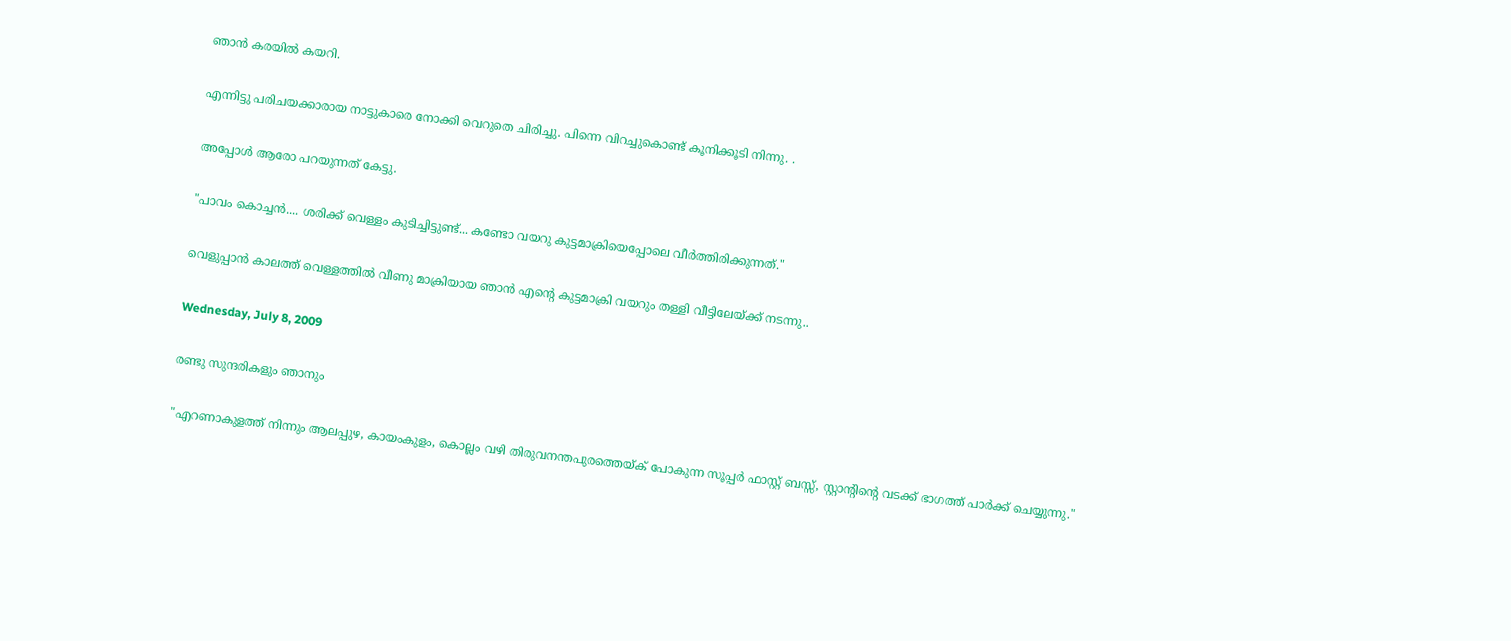ഞാന്‍ കരയില്‍ കയറി.

എന്നിട്ടു പരിചയക്കാരായ നാട്ടുകാരെ നോക്കി വെറുതെ ചിരിച്ചു. പിന്നെ വിറച്ചുകൊണ്ട് കൂനിക്കൂടി നിന്നു. .

അപ്പോള്‍ ആരോ പറയുന്നത് കേട്ടു.

"പാവം കൊച്ചന്‍.... ശരിക്ക് വെള്ളം കുടിച്ചിട്ടുണ്ട്... കണ്ടോ വയറു കുട്ടമാക്രിയെപ്പോലെ വീര്‍ത്തിരിക്കുന്നത്."

വെളുപ്പാന്‍ കാലത്ത് വെള്ളത്തില്‍ വീണു മാക്രിയായ ഞാന്‍ എന്റെ കുട്ടമാക്രി വയറും തള്ളി വീട്ടിലേയ്ക്ക് നടന്നു..

Wednesday, July 8, 2009

രണ്ടു സുന്ദരികളും ഞാനും

"എറണാകുളത്ത് നിന്നും ആലപ്പുഴ, കായംകുളം, കൊല്ലം വഴി തിരുവനന്തപുരത്തെയ്ക് പോകുന്ന സൂപ്പര്‍ ഫാസ്റ്റ്‌ ബസ്സ്, സ്റ്റാന്റിന്റെ വടക്ക് ഭാഗത്ത് പാര്‍ക്ക് ചെയ്യുന്നു."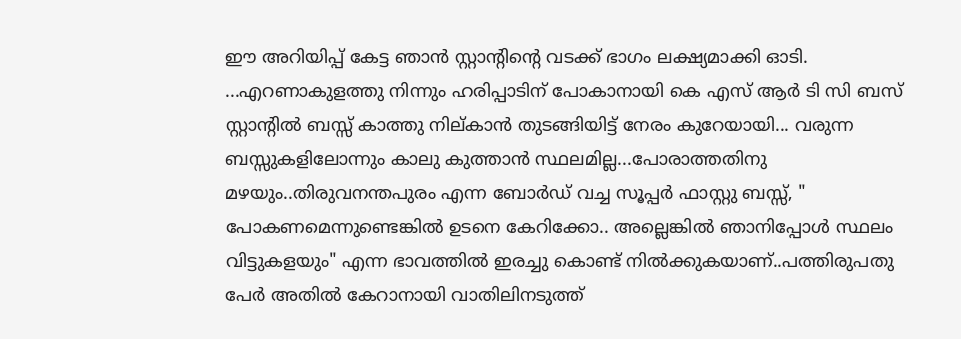ഈ അറിയിപ്പ് കേട്ട ഞാന്‍ സ്റ്റാന്റിന്റെ വടക്ക് ഭാഗം ലക്ഷ്യമാക്കി ഓടി. ...എറണാകുളത്തു നിന്നും ഹരിപ്പാടിന് പോകാനായി കെ എസ് ആര്‍ ടി സി ബസ്‌ സ്റ്റാന്റില്‍ ബസ്സ് കാത്തു നില്കാന്‍ തുടങ്ങിയിട്ട് നേരം കുറേയായി... വരുന്ന ബസ്സുകളിലോന്നും കാലു കുത്താന്‍ സ്ഥലമില്ല...പോരാത്തതിനു മഴയും..തിരുവനന്തപുരം എന്ന ബോര്‍ഡ് വച്ച സൂപ്പര്‍ ഫാസ്റ്റു ബസ്സ്, " പോകണമെന്നുണ്ടെങ്കില്‍ ഉടനെ കേറിക്കോ.. അല്ലെങ്കില്‍ ഞാനിപ്പോള്‍ സ്ഥലം വിട്ടുകളയും" എന്ന ഭാവത്തില്‍ ഇരച്ചു കൊണ്ട് നില്‍ക്കുകയാണ്‌..പത്തിരുപതു പേര്‍ അതില്‍ കേറാനായി വാതിലിനടുത്ത്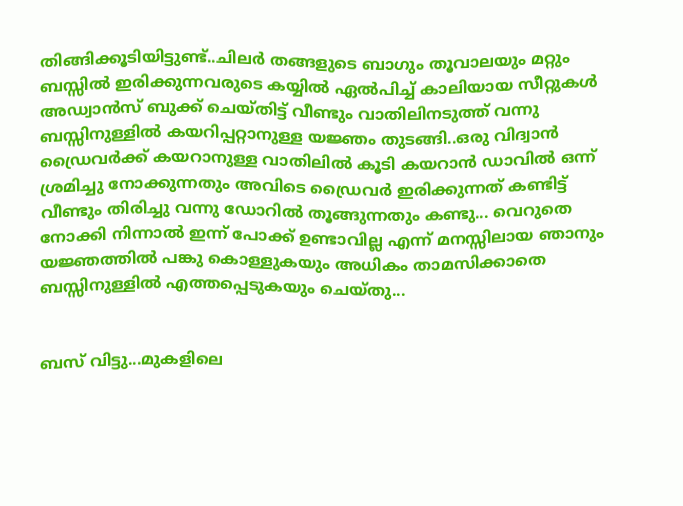തിങ്ങിക്കൂടിയിട്ടുണ്ട്..ചിലര്‍ തങ്ങളുടെ ബാഗും തൂവാലയും മറ്റും ബസ്സില്‍ ഇരിക്കുന്നവരുടെ കയ്യില്‍ ഏല്‍പിച്ച്‌ കാലിയായ സീറ്റുകള്‍ അഡ്വാന്‍സ് ബുക്ക് ചെയ്തിട്ട് വീണ്ടും വാതിലിനടുത്ത് വന്നു ബസ്സിനുള്ളില്‍ കയറിപ്പറ്റാനുള്ള യജ്ഞം തുടങ്ങി..ഒരു വിദ്വാന്‍ ഡ്രൈവര്‍ക്ക് കയറാനുള്ള വാതിലില്‍ കൂടി കയറാന്‍ ഡാവില്‍ ഒന്ന് ശ്രമിച്ചു നോക്കുന്നതും അവിടെ ഡ്രൈവര്‍ ഇരിക്കുന്നത് കണ്ടിട്ട് വീണ്ടും തിരിച്ചു വന്നു ഡോറില്‍ തൂങ്ങുന്നതും കണ്ടു... വെറുതെ നോക്കി നിന്നാല്‍ ഇന്ന് പോക്ക് ഉണ്ടാവില്ല എന്ന് മനസ്സിലായ ഞാനും യജ്ഞത്തില്‍ പങ്കു കൊള്ളുകയും അധികം താമസിക്കാതെ ബസ്സിനുള്ളില്‍ എത്തപ്പെടുകയും ചെയ്തു...


ബസ്‌ വിട്ടു...മുകളിലെ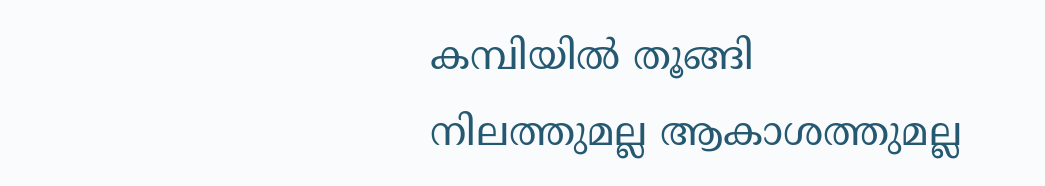കമ്പിയില്‍ തൂങ്ങി നിലത്തുമല്ല ആകാശത്തുമല്ല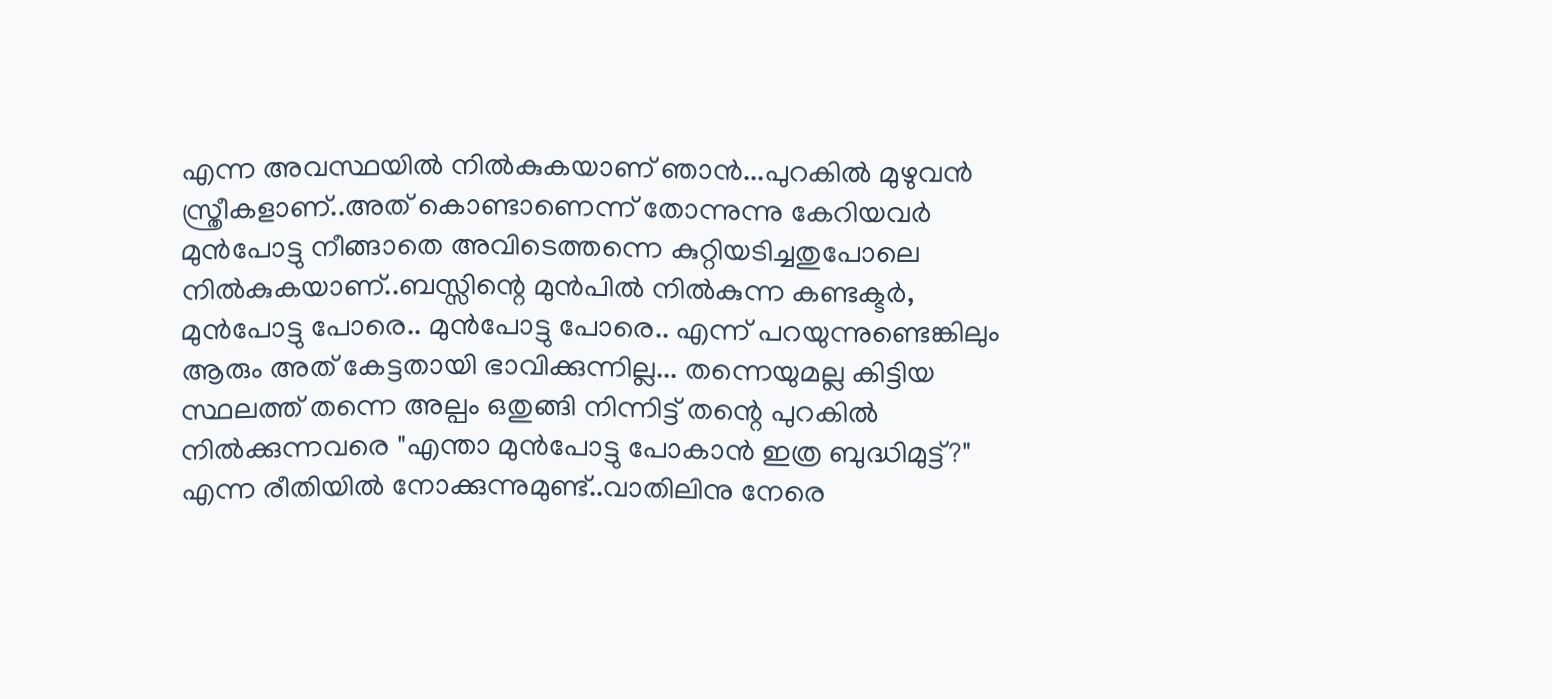എന്ന അവസ്ഥയില്‍ നില്‍കുകയാണ്‌ ഞാന്‍...പുറകില്‍ മുഴുവന്‍ സ്ത്രീകളാണ്..അത് കൊണ്ടാണെന്ന് തോന്നുന്നു കേറിയവര്‍ മുന്‍പോട്ടു നീങ്ങാതെ അവിടെത്തന്നെ കുറ്റിയടിച്ചതുപോലെ നില്‍കുകയാണ്‌..ബസ്സിന്റെ മുന്‍പില്‍ നില്‍കുന്ന കണ്ടക്ടര്‍, മുന്‍പോട്ടു പോരെ.. മുന്‍പോട്ടു പോരെ.. എന്ന് പറയുന്നുണ്ടെങ്കിലും ആരും അത് കേട്ടതായി ഭാവിക്കുന്നില്ല... തന്നെയുമല്ല കിട്ടിയ സ്ഥലത്ത് തന്നെ അല്പം ഒതുങ്ങി നിന്നിട്ട് തന്റെ പുറകില്‍ നില്‍ക്കുന്നവരെ "എന്താ മുന്‍പോട്ടു പോകാന്‍ ഇത്ര ബുദ്ധിമുട്ട്‌?" എന്ന രീതിയില്‍ നോക്കുന്നുമുണ്ട്..വാതിലിനു നേരെ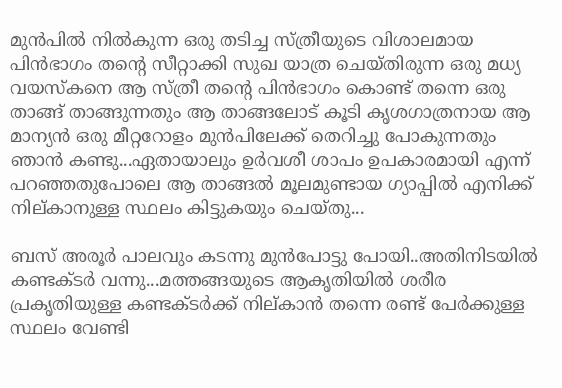മുന്‍പില്‍ നില്‍കുന്ന ഒരു തടിച്ച സ്ത്രീയുടെ വിശാലമായ പിന്‍ഭാഗം തന്റെ സീറ്റാക്കി സുഖ യാത്ര ചെയ്തിരുന്ന ഒരു മധ്യ വയസ്കനെ ആ സ്ത്രീ തന്റെ പിന്‍ഭാഗം കൊണ്ട് തന്നെ ഒരു താങ്ങ് താങ്ങുന്നതും ആ താങ്ങലോട് കൂടി കൃശഗാത്രനായ ആ മാന്യന്‍ ഒരു മീറ്ററോളം മുന്‍പിലേക്ക് തെറിച്ചു പോകുന്നതും ഞാന്‍ കണ്ടു...ഏതായാലും ഉര്‍വശീ ശാപം ഉപകാരമായി എന്ന് പറഞ്ഞതുപോലെ ആ താങ്ങല്‍ മൂലമുണ്ടായ ഗ്യാപ്പില്‍ എനിക്ക് നില്കാനുള്ള സ്ഥലം കിട്ടുകയും ചെയ്തു...

ബസ്‌ അരൂര്‍ പാലവും കടന്നു മുന്‍പോട്ടു പോയി..അതിനിടയില്‍ കണ്ടക്ടര്‍ വന്നു...മത്തങ്ങയുടെ ആകൃതിയില്‍ ശരീര പ്രകൃതിയുള്ള കണ്ടക്ടര്‍ക്ക് നില്കാന്‍ തന്നെ രണ്ട് പേര്‍ക്കുള്ള സ്ഥലം വേണ്ടി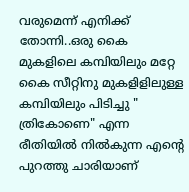വരുമെന്ന് എനിക്ക് തോന്നി..ഒരു കൈ മുകളിലെ കമ്പിയിലും മറ്റേ കൈ സീറ്റിനു മുകളിളിലുള്ള കമ്പിയിലും പിടിച്ചു " ത്രികോണെ" എന്ന രീതിയില്‍ നില്‍കുന്ന എന്റെ പുറത്തു ചാരിയാണ്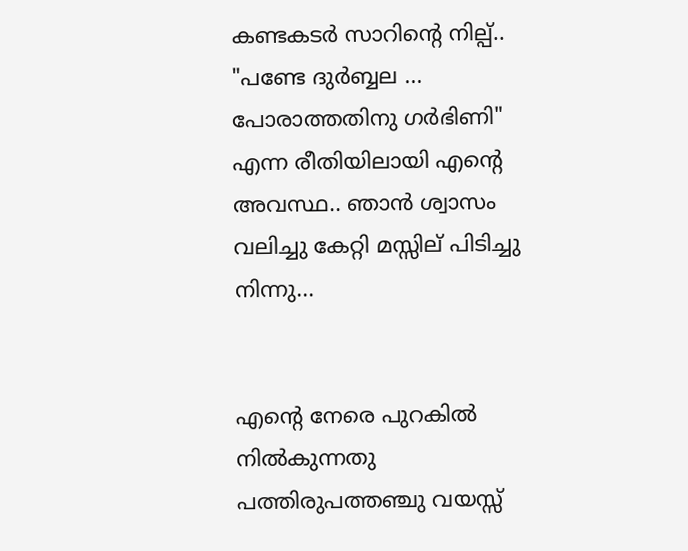കണ്ടകടര്‍ സാറിന്റെ നില്പ്.. "പണ്ടേ ദുര്‍ബ്ബല ... പോരാത്തതിനു ഗര്‍ഭിണി" എന്ന രീതിയിലായി എന്റെ അവസ്ഥ.. ഞാന്‍ ശ്വാസം വലിച്ചു കേറ്റി മസ്സില് പിടിച്ചു നിന്നു...


എന്റെ നേരെ പുറകില്‍ നില്‍കുന്നതു പത്തിരുപത്തഞ്ചു വയസ്സ്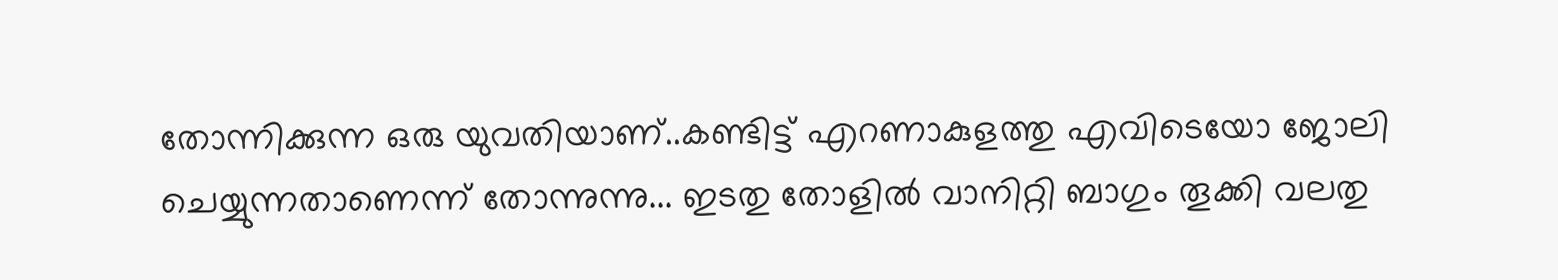തോന്നിക്കുന്ന ഒരു യുവതിയാണ്..കണ്ടിട്ട് എറണാകുളത്തു എവിടെയോ ജോലി ചെയ്യുന്നതാണെന്ന് തോന്നുന്നു... ഇടതു തോളില്‍ വാനിറ്റി ബാഗും തൂക്കി വലതു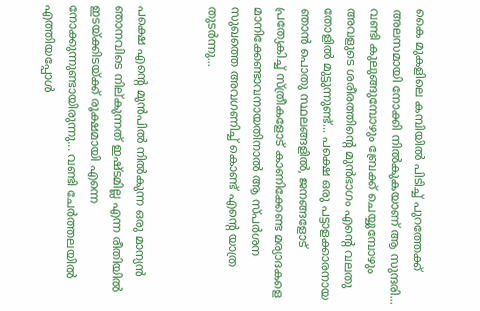കൈ മുകളിലെ കമ്പിയില്‍ പിടിച്ച് പുറത്തേക്ക് അലസമായി നോക്കി നില്‍കുകയാണ്‌ ആ സുന്ദരി... വണ്ടി കുലുങ്ങുമ്പോഴും ബ്രേക്ക്‌ ചെയ്യുമ്പോഴും അവളുടെ ശരീരത്തിന്റെ മുന്‍ഭാഗം എന്റെ വലതു തോളില്‍ മുട്ടുന്നുണ്ട്... പക്ഷെ ഒരു പട്ടാളക്കാരനായ ഞാന്‍ പൊതു സ്ഥലങ്ങളില്‍, ജനങ്ങളോട് പ്രത്യേകിച്ച് സ്ത്രീകളോട് കാണിക്കേണ്ട മര്യാദകളെ മാനിക്കേണ്ടാവനായതിനാല്‍ ആ സ്പര്‍ശന സുഖത്തെ അവഗണിച്ച് കൊണ്ട് എന്റെ യാത്ര തുടര്‍ന്നു...


പക്ഷെ എന്റെ മുന്‍പില്‍ നില്‍കുന്ന ഒരു മാന്യന്‍ ഞാനവിടെ നില്കുന്നത് ഇഷ്ടമില്ല എന്ന രീതിയില്‍ ഇടയ്ക്കിടയ്ക്ക് രൂക്ഷമായി എന്നെ നോക്കുന്നുണ്ടായിരുന്നു... വണ്ടി ചേര്‍ത്തലയില്‍ എത്തിയപ്പോള്‍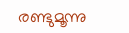രണ്ടുമൂന്നു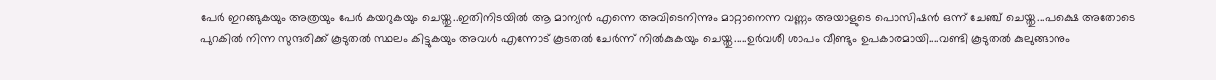പേര്‍ ഇറങ്ങുകയും അത്രയും പേര്‍ കയറുകയും ചെയ്തു..ഇതിനിടയില്‍ ആ മാന്യന്‍ എന്നെ അവിടെനിന്നും മാറ്റാനെന്ന വണ്ണം അയാളുടെ പൊസിഷന്‍ ഒന്ന് ചേഞ്ച്‌ ചെയ്തു...പക്ഷെ അതോടെ പുറകില്‍ നിന്ന സുന്ദരിക്ക് കൂടുതല്‍ സ്ഥലം കിട്ടുകയും അവള്‍ എന്നോട് കൂടതല്‍ ചേര്‍ന്ന് നില്‍കുകയും ചെയ്തു.....ഉര്‍വശീ ശാപം വീണ്ടും ഉപകാരമായി....വണ്ടി കൂടുതല്‍ കുലുങ്ങാനും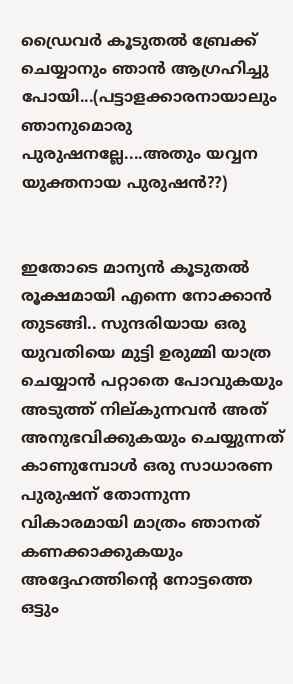ഡ്രൈവര്‍ കൂടുതല്‍ ബ്രേക്ക്‌ ചെയ്യാനും ഞാന്‍ ആഗ്രഹിച്ചു പോയി...(പട്ടാളക്കാരനായാലും ഞാനുമൊരു പുരുഷനല്ലേ....അതും യവ്വന യുക്തനായ പുരുഷന്‍??)


ഇതോടെ മാന്യന്‍ കൂടുതല്‍ രൂക്ഷമായി എന്നെ നോക്കാന്‍ തുടങ്ങി.. സുന്ദരിയായ ഒരു യുവതിയെ മുട്ടി ഉരുമ്മി യാത്ര ചെയ്യാന്‍ പറ്റാതെ പോവുകയും അടുത്ത്‌ നില്കുന്നവന്‍ അത് അനുഭവിക്കുകയും ചെയ്യുന്നത് കാണുമ്പോള്‍ ഒരു സാധാരണ പുരുഷന് തോന്നുന്ന വികാരമായി മാത്രം ഞാനത് കണക്കാക്കുകയും അദ്ദേഹത്തിന്റെ നോട്ടത്തെ ഒട്ടും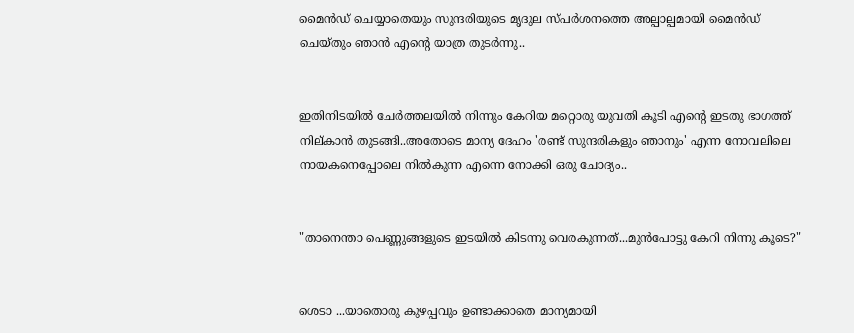മൈന്‍ഡ്‌ ചെയ്യാതെയും സുന്ദരിയുടെ മൃദുല സ്പര്‍ശനത്തെ അല്പാല്പമായി മൈന്‍ഡ് ചെയ്തും ഞാന്‍ എന്റെ യാത്ര തുടര്‍ന്നു..


ഇതിനിടയില്‍ ചേര്‍ത്തലയില്‍ നിന്നും കേറിയ മറ്റൊരു യുവതി കൂടി എന്റെ ഇടതു ഭാഗത്ത് നില്കാന്‍ തുടങ്ങി..അതോടെ മാന്യ ദേഹം 'രണ്ട് സുന്ദരികളും ഞാനും' എന്ന നോവലിലെ നായകനെപ്പോലെ നില്‍കുന്ന എന്നെ നോക്കി ഒരു ചോദ്യം..


"താനെന്താ പെണ്ണുങ്ങളുടെ ഇടയില്‍ കിടന്നു വെരകുന്നത്...മുന്‍പോട്ടു കേറി നിന്നു കൂടെ?"


ശെടാ ...യാതൊരു കുഴപ്പവും ഉണ്ടാക്കാതെ മാന്യമായി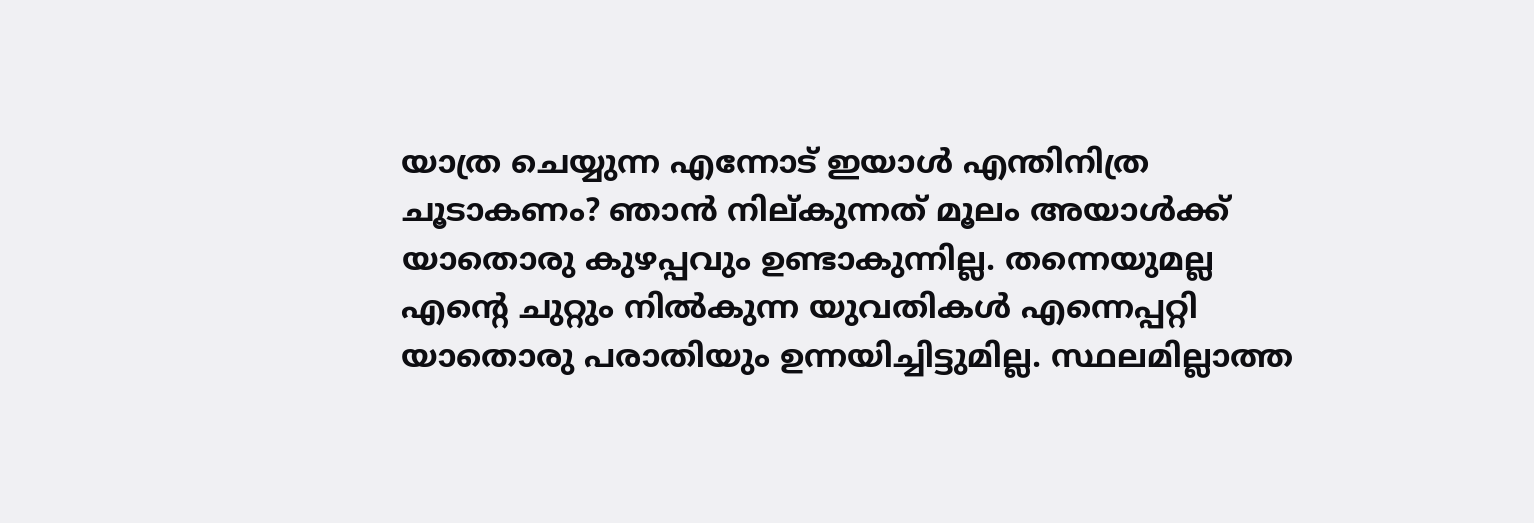യാത്ര ചെയ്യുന്ന എന്നോട് ഇയാള്‍ എന്തിനിത്ര ചൂടാകണം? ഞാന്‍ നില്കുന്നത് മൂലം അയാള്‍ക്ക് യാതൊരു കുഴപ്പവും ഉണ്ടാകുന്നില്ല. തന്നെയുമല്ല എന്റെ ചുറ്റും നില്‍കുന്ന യുവതികള്‍ എന്നെപ്പറ്റി യാതൊരു പരാതിയും ഉന്നയിച്ചിട്ടുമില്ല. സ്ഥലമില്ലാത്ത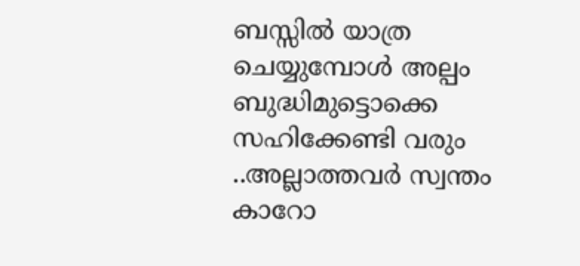ബസ്സില്‍ യാത്ര ചെയ്യുമ്പോള്‍ അല്പം ബുദ്ധിമുട്ടൊക്കെ സഹിക്കേണ്ടി വരും ..അല്ലാത്തവര്‍ സ്വന്തം കാറോ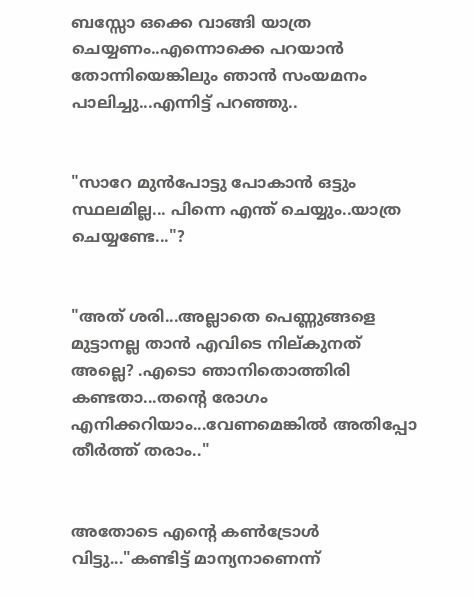ബസ്സോ ഒക്കെ വാങ്ങി യാത്ര ചെയ്യണം..എന്നൊക്കെ പറയാന്‍ തോന്നിയെങ്കിലും ഞാന്‍ സംയമനം പാലിച്ചു...എന്നിട്ട് പറഞ്ഞു..


"സാറേ മുന്‍പോട്ടു പോകാന്‍ ഒട്ടും സ്ഥലമില്ല... പിന്നെ എന്ത് ചെയ്യും..യാത്ര ചെയ്യണ്ടേ..."?


"അത് ശരി...അല്ലാതെ പെണ്ണുങ്ങളെ മുട്ടാനല്ല താന്‍ എവിടെ നില്കുനത് അല്ലെ? .എടൊ ഞാനിതൊത്തിരി കണ്ടതാ...തന്റെ രോഗം എനിക്കറിയാം...വേണമെങ്കില്‍ അതിപ്പോ തീര്‍ത്ത്‌ തരാം.."


അതോടെ എന്റെ കണ്‍ട്രോള്‍ വിട്ടു..."കണ്ടിട്ട് മാന്യനാണെന്ന്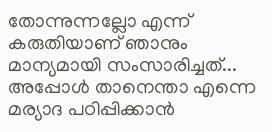തോന്നുന്നല്ലോ എന്ന് കരുതിയാണ് ഞാനും മാന്യമായി സംസാരിച്ചത്‌... അപ്പോള്‍ താനെന്താ എന്നെ മര്യാദ പഠിപ്പിക്കാന്‍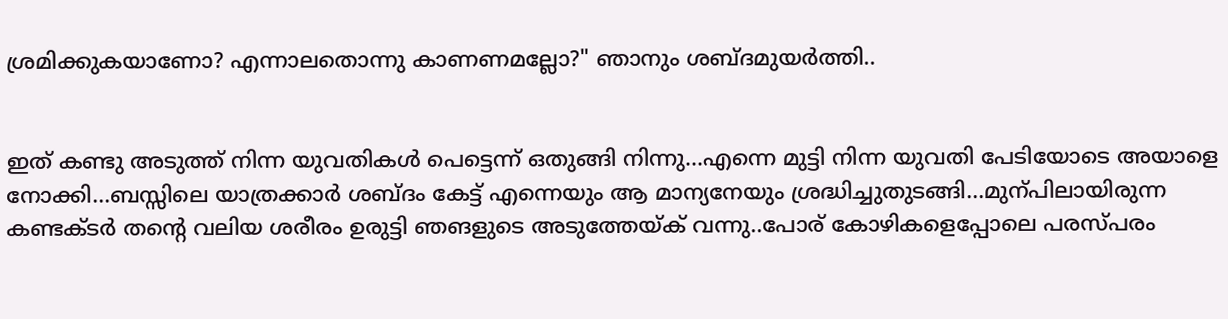ശ്രമിക്കുകയാണോ? എന്നാലതൊന്നു കാണണമല്ലോ?" ഞാനും ശബ്ദമുയര്‍ത്തി..


ഇത് കണ്ടു അടുത്ത്‌ നിന്ന യുവതികള്‍ പെട്ടെന്ന് ഒതുങ്ങി നിന്നു...എന്നെ മുട്ടി നിന്ന യുവതി പേടിയോടെ അയാളെ നോക്കി...ബസ്സിലെ യാത്രക്കാര്‍ ശബ്ദം കേട്ട് എന്നെയും ആ മാന്യനേയും ശ്രദ്ധിച്ചുതുടങ്ങി...മുന്പിലായിരുന്ന കണ്ടക്ടര്‍ തന്റെ വലിയ ശരീരം ഉരുട്ടി ഞങളുടെ അടുത്തേയ്ക്‌ വന്നു..പോര് കോഴികളെപ്പോലെ പരസ്പരം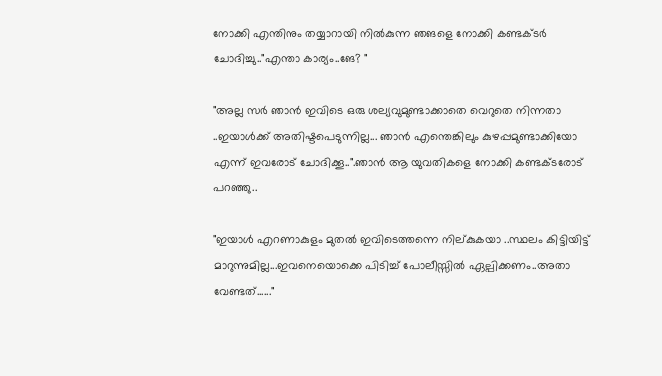നോക്കി എന്തിനും തയ്യാറായി നില്‍കുന്ന ഞങളെ നോക്കി കണ്ടക്ടര്‍ ചോദിച്ചു.."എന്താ കാര്യം..ങേ? "

"അല്ല സര്‍ ഞാന്‍ ഇവിടെ ഒരു ശല്യവുമുണ്ടാക്കാതെ വെറുതെ നിന്നതാ ..ഇയാള്‍ക്ക് അതിഷ്ടപെടുന്നില്ല... ഞാന്‍ എന്തെങ്കിലും കുഴപ്പമുണ്ടാക്കിയോ എന്ന് ഇവരോട് ചോദിക്കൂ..".ഞാന്‍ ആ യുവതികളെ നോക്കി കണ്ടക്ടരോട് പറഞ്ഞു..

"ഇയാള്‍ എറണാകുളം മുതല്‍ ഇവിടെത്തന്നെ നില്കുകയാ ..സ്ഥലം കിട്ടിയിട്ട് മാറുന്നുമില്ല...ഇവനെയൊക്കെ പിടിച്ച് പോലീസ്സില്‍ ഏല്പിക്കണം..അതാ വേണ്ടത്......"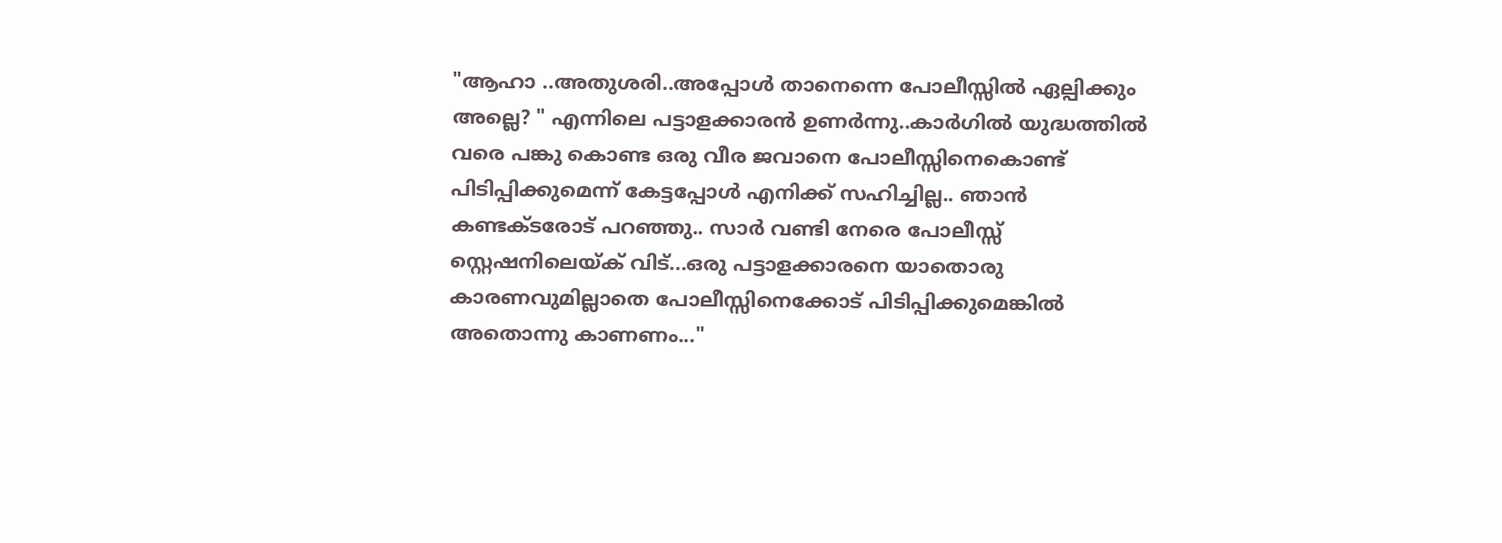"ആഹാ ..അതുശരി..അപ്പോള്‍ താനെന്നെ പോലീസ്സില്‍ ഏല്പിക്കും അല്ലെ? " എന്നിലെ പട്ടാളക്കാരന്‍ ഉണര്‍ന്നു..കാര്‍ഗില്‍ യുദ്ധത്തില്‍ വരെ പങ്കു കൊണ്ട ഒരു വീര ജവാനെ പോലീസ്സിനെകൊണ്ട് പിടിപ്പിക്കുമെന്ന് കേട്ടപ്പോള്‍ എനിക്ക് സഹിച്ചില്ല.. ഞാന്‍ കണ്ടക്ടരോട് പറഞ്ഞു.. സാര്‍ വണ്ടി നേരെ പോലീസ്സ് സ്റ്റെഷനിലെയ്ക് വിട്...ഒരു പട്ടാളക്കാരനെ യാതൊരു കാരണവുമില്ലാതെ പോലീസ്സിനെക്കോട് പിടിപ്പിക്കുമെങ്കില്‍ അതൊന്നു കാണണം..."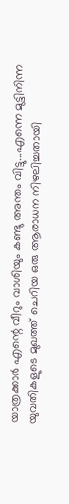യാത്രക്കാര്‍ എന്റെ വീറും വാശിയും കണ്ടു അന്തം വിട്ടു...എന്നെ മുട്ടിനിന്ന യുവതികളുടെ മുഖത്ത്‌ ചെറിയ ഒരു ആരാധന നിഴലിച്ചതായി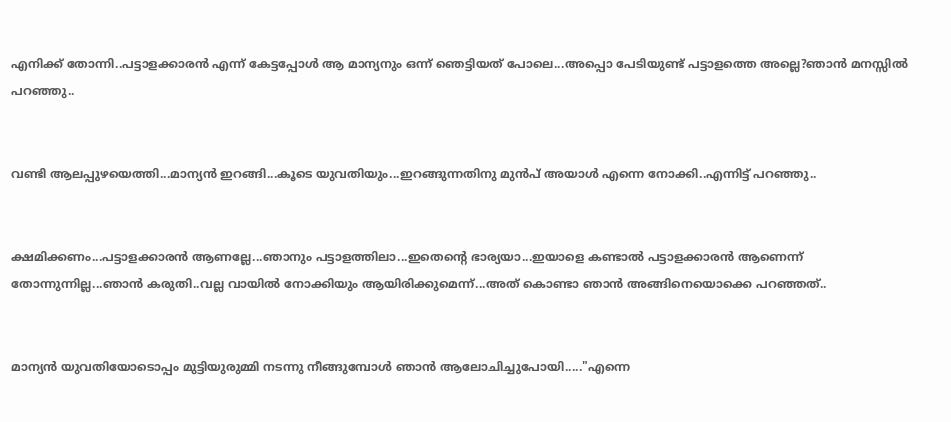എനിക്ക് തോന്നി..പട്ടാളക്കാരന്‍ എന്ന് കേട്ടപ്പോള്‍ ആ മാന്യനും ഒന്ന് ഞെട്ടിയത് പോലെ...അപ്പൊ പേടിയുണ്ട് പട്ടാളത്തെ അല്ലെ?ഞാന്‍ മനസ്സില്‍ പറഞ്ഞു..


വണ്ടി ആലപ്പുഴയെത്തി...മാന്യന്‍ ഇറങ്ങി...കൂടെ യുവതിയും...ഇറങ്ങുന്നതിനു മുന്‍പ് അയാള്‍ എന്നെ നോക്കി..എന്നിട്ട് പറഞ്ഞു..


ക്ഷമിക്കണം...പട്ടാളക്കാരന്‍ ആണല്ലേ...ഞാനും പട്ടാളത്തിലാ...ഇതെന്റെ ഭാര്യയാ...ഇയാളെ കണ്ടാല്‍ പട്ടാളക്കാരന്‍ ആണെന്ന് തോന്നുന്നില്ല...ഞാന്‍ കരുതി..വല്ല വായില്‍ നോക്കിയും ആയിരിക്കുമെന്ന്...അത് കൊണ്ടാ ഞാന്‍ അങ്ങിനെയൊക്കെ പറഞ്ഞത്..


മാന്യന്‍ യുവതിയോടൊപ്പം മുട്ടിയുരുമ്മി നടന്നു നീങ്ങുമ്പോള്‍ ഞാന്‍ ആലോചിച്ചുപോയി....."എന്നെ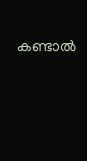കണ്ടാല്‍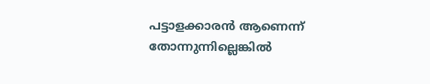പട്ടാളക്കാരന്‍ ആണെന്ന് തോന്നുന്നില്ലെങ്കില്‍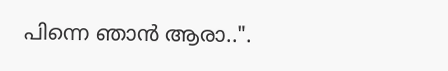പിന്നെ ഞാന്‍ ആരാ..".